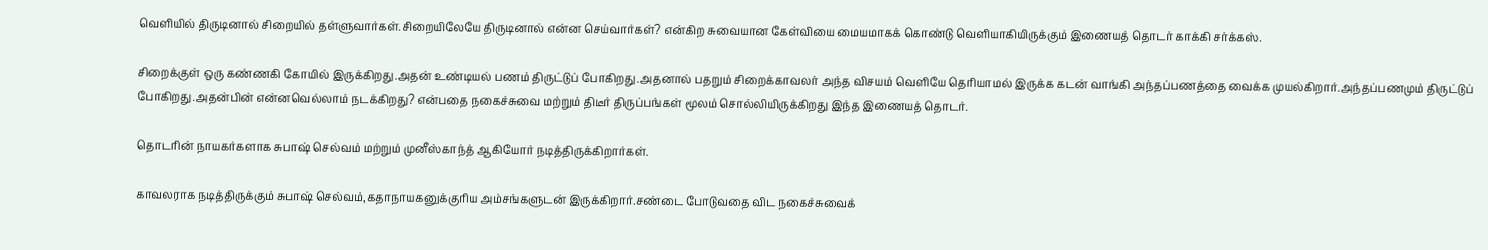வெளியில் திருடினால் சிறையில் தள்ளுவார்கள்.சிறையிலேயே திருடினால் என்ன செய்வார்கள்? என்கிற சுவையான கேள்வியை மையமாகக் கொண்டு வெளியாகியிருக்கும் இணையத் தொடர் காக்கி சர்க்கஸ்.

சிறைக்குள் ஒரு கண்ணகி கோயில் இருக்கிறது.அதன் உண்டியல் பணம் திருட்டுப் போகிறது.அதனால் பதறும் சிறைக்காவலர் அந்த விசயம் வெளியே தெரியாமல் இருக்க கடன் வாங்கி அந்தப்பணத்தை வைக்க முயல்கிறார்.அந்தப்பணமும் திருட்டுப் போகிறது.அதன்பின் என்னவெல்லாம் நடக்கிறது? என்பதை நகைச்சுவை மற்றும் திடீர் திருப்பங்கள் மூலம் சொல்லியிருக்கிறது இந்த இணையத் தொடர்.

தொடரின் நாயகர்களாக சுபாஷ் செல்வம் மற்றும் முனீஸ்காந்த் ஆகியோர் நடித்திருக்கிறார்கள்.

காவலராக நடித்திருக்கும் சுபாஷ் செல்வம்,கதாநாயகனுக்குரிய அம்சங்களுடன் இருக்கிறார்.சண்டை போடுவதை விட நகைச்சுவைக்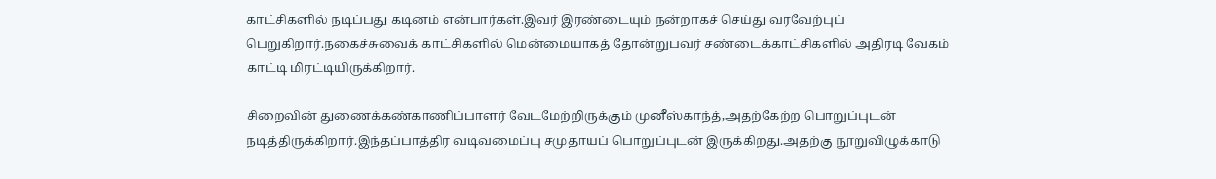காட்சிகளில் நடிப்பது கடினம் என்பார்கள்.இவர் இரண்டையும் நன்றாகச் செய்து வரவேற்புப் பெறுகிறார்.நகைச்சுவைக் காட்சிகளில் மென்மையாகத் தோன்றுபவர் சண்டைக்காட்சிகளில் அதிரடி வேகம் காட்டி மிரட்டியிருக்கிறார்.

சிறைவின் துணைக்கண்காணிப்பாளர் வேடமேற்றிருக்கும் முனீஸ்காந்த்,அதற்கேற்ற பொறுப்புடன் நடித்திருக்கிறார்.இந்தப்பாத்திர வடிவமைப்பு சமுதாயப் பொறுப்புடன் இருக்கிறது.அதற்கு நூறுவிழுக்காடு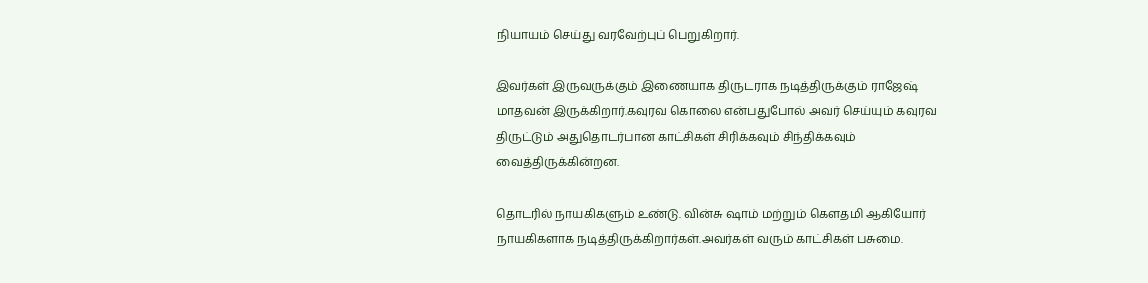நியாயம் செய்து வரவேற்புப் பெறுகிறார்.

இவர்கள் இருவருக்கும் இணையாக திருடராக நடித்திருக்கும் ராஜேஷ் மாதவன் இருக்கிறார்.கவுரவ கொலை என்பதுபோல் அவர் செய்யும் கவுரவ திருட்டும் அதுதொடர்பான காட்சிகள் சிரிக்கவும் சிந்திக்கவும் வைத்திருக்கின்றன.

தொடரில் நாயகிகளும் உண்டு. வின்சு ஷாம் மற்றும் கெளதமி ஆகியோர் நாயகிகளாக நடித்திருக்கிறார்கள்.அவர்கள் வரும் காட்சிகள் பசுமை.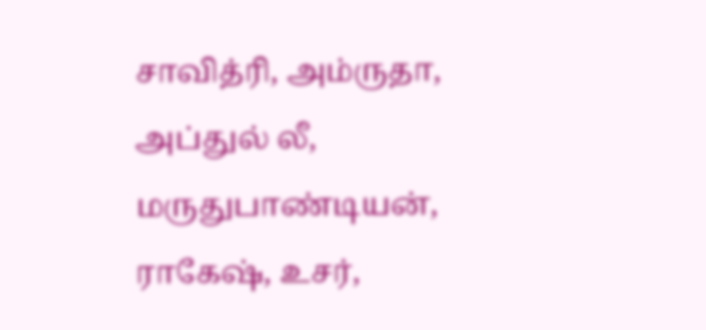சாவித்ரி, அம்ருதா, அப்துல் லீ, மருதுபாண்டியன், ராகேஷ், உசர்,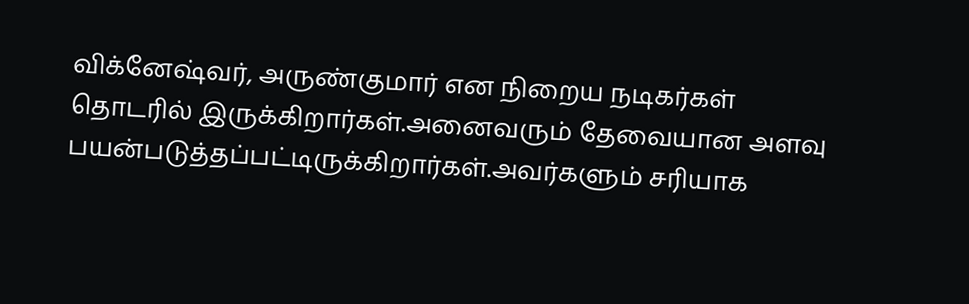விக்னேஷ்வர், அருண்குமார் என நிறைய நடிகர்கள் தொடரில் இருக்கிறார்கள்.அனைவரும் தேவையான அளவு பயன்படுத்தப்பட்டிருக்கிறார்கள்.அவர்களும் சரியாக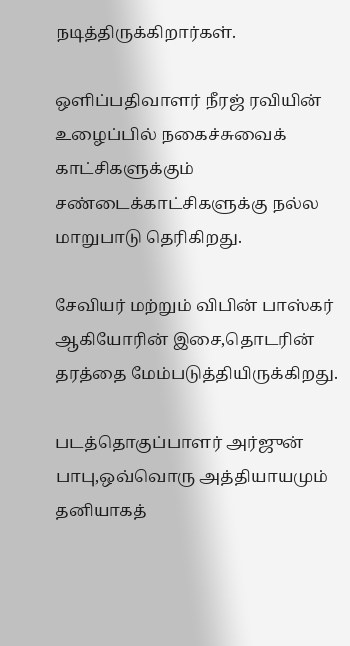நடித்திருக்கிறார்கள்.

ஒளிப்பதிவாளர் நீரஜ் ரவியின் உழைப்பில் நகைச்சுவைக் காட்சிகளுக்கும் சண்டைக்காட்சிகளுக்கு நல்ல மாறுபாடு தெரிகிறது.

சேவியர் மற்றும் விபின் பாஸ்கர் ஆகியோரின் இசை,தொடரின் தரத்தை மேம்படுத்தியிருக்கிறது.

படத்தொகுப்பாளர் அர்ஜுன் பாபு,ஒவ்வொரு அத்தியாயமும் தனியாகத்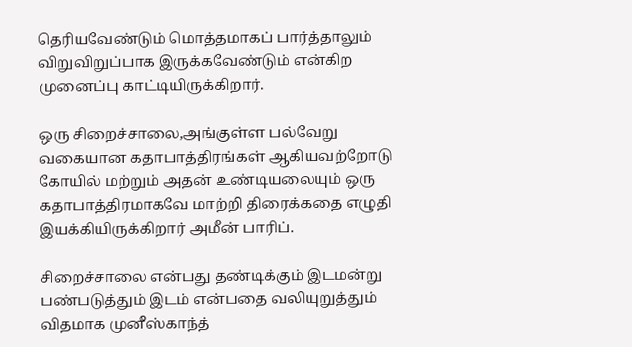தெரியவேண்டும் மொத்தமாகப் பார்த்தாலும் விறுவிறுப்பாக இருக்கவேண்டும் என்கிற முனைப்பு காட்டியிருக்கிறார்.

ஒரு சிறைச்சாலை,அங்குள்ள பல்வேறு வகையான கதாபாத்திரங்கள் ஆகியவற்றோடு கோயில் மற்றும் அதன் உண்டியலையும் ஒரு கதாபாத்திரமாகவே மாற்றி திரைக்கதை எழுதி இயக்கியிருக்கிறார் அமீன் பாரிப்.

சிறைச்சாலை என்பது தண்டிக்கும் இடமன்று பண்படுத்தும் இடம் என்பதை வலியுறுத்தும் விதமாக முனீஸ்காந்த்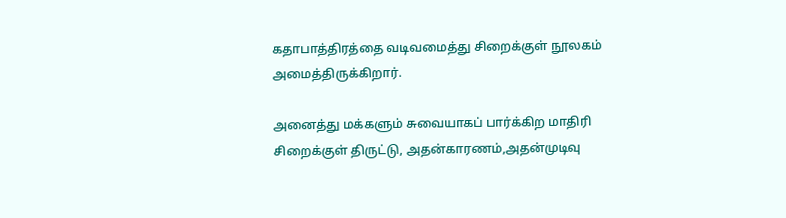கதாபாத்திரத்தை வடிவமைத்து சிறைக்குள் நூலகம் அமைத்திருக்கிறார்.

அனைத்து மக்களும் சுவையாகப் பார்க்கிற மாதிரி சிறைக்குள் திருட்டு, அதன்காரணம்,அதன்முடிவு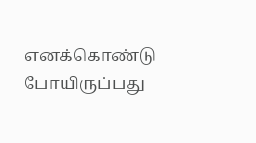எனக்கொண்டு போயிருப்பது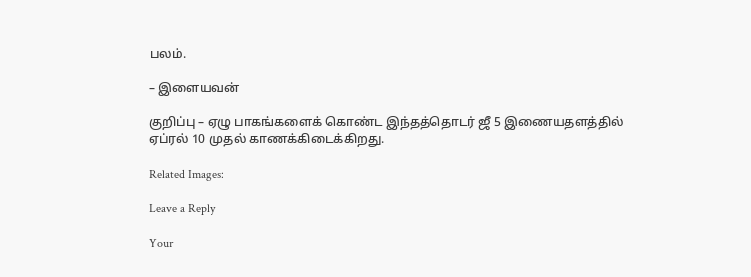பலம்.

– இளையவன்

குறிப்பு – ஏழு பாகங்களைக் கொண்ட இந்தத்தொடர் ஜீ 5 இணையதளத்தில் ஏப்ரல் 10 முதல் காணக்கிடைக்கிறது.

Related Images:

Leave a Reply

Your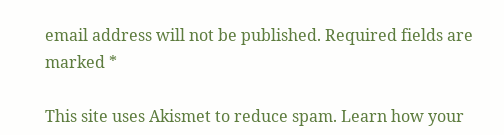email address will not be published. Required fields are marked *

This site uses Akismet to reduce spam. Learn how your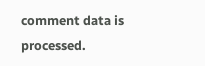comment data is processed.